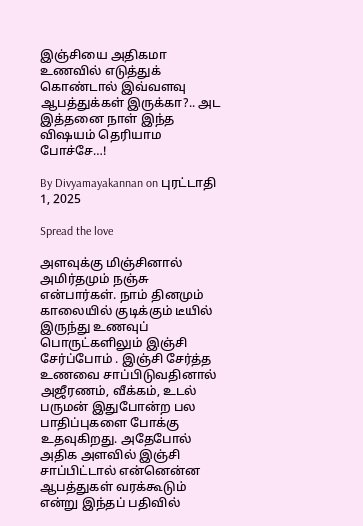இஞ்சியை அதிகமா உணவில் எடுத்துக் கொண்டால் இவ்வளவு ஆபத்துக்கள் இருக்கா?.. அட இத்தனை நாள் இந்த விஷயம் தெரியாம போச்சே…!

By Divyamayakannan on புரட்டாதி 1, 2025

Spread the love

அளவுக்கு மிஞ்சினால் அமிர்தமும் நஞ்சு என்பார்கள். நாம் தினமும் காலையில் குடிக்கும் டீயில் இருந்து உணவுப் பொருட்களிலும் இஞ்சி சேர்ப்போம் . இஞ்சி சேர்த்த உணவை சாப்பிடுவதினால் அஜீரணம், வீக்கம், உடல் பருமன் இதுபோன்ற பல பாதிப்புகளை போக்கு உதவுகிறது. அதேபோல் அதிக அளவில் இஞ்சி சாப்பிட்டால் என்னென்ன ஆபத்துகள் வரக்கூடும் என்று இந்தப் பதிவில்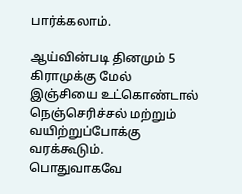பார்க்கலாம்.

ஆய்வின்படி தினமும் 5 கிராமுக்கு மேல் இஞ்சியை உட்கொண்டால் நெஞ்செரிச்சல் மற்றும் வயிற்றுப்போக்கு வரக்கூடும். பொதுவாகவே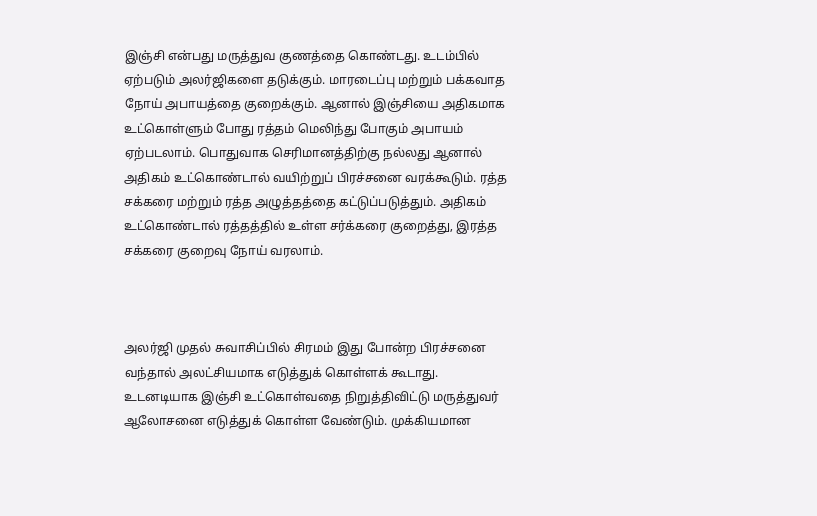இஞ்சி என்பது மருத்துவ குணத்தை கொண்டது. உடம்பில் ஏற்படும் அலர்ஜிகளை தடுக்கும். மாரடைப்பு மற்றும் பக்கவாத நோய் அபாயத்தை குறைக்கும். ஆனால் இஞ்சியை அதிகமாக உட்கொள்ளும் போது ரத்தம் மெலிந்து போகும் அபாயம் ஏற்படலாம். பொதுவாக செரிமானத்திற்கு நல்லது ஆனால் அதிகம் உட்கொண்டால் வயிற்றுப் பிரச்சனை வரக்கூடும். ரத்த சக்கரை மற்றும் ரத்த அழுத்தத்தை கட்டுப்படுத்தும். அதிகம் உட்கொண்டால் ரத்தத்தில் உள்ள சர்க்கரை குறைத்து, இரத்த சக்கரை குறைவு நோய் வரலாம்.



அலர்ஜி முதல் சுவாசிப்பில் சிரமம் இது போன்ற பிரச்சனை வந்தால் அலட்சியமாக எடுத்துக் கொள்ளக் கூடாது. உடனடியாக இஞ்சி உட்கொள்வதை நிறுத்திவிட்டு மருத்துவர் ஆலோசனை எடுத்துக் கொள்ள வேண்டும். முக்கியமான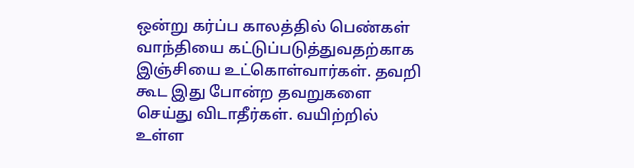ஒன்று கர்ப்ப காலத்தில் பெண்கள் வாந்தியை கட்டுப்படுத்துவதற்காக இஞ்சியை உட்கொள்வார்கள். தவறி கூட இது போன்ற தவறுகளை செய்து விடாதீர்கள். வயிற்றில் உள்ள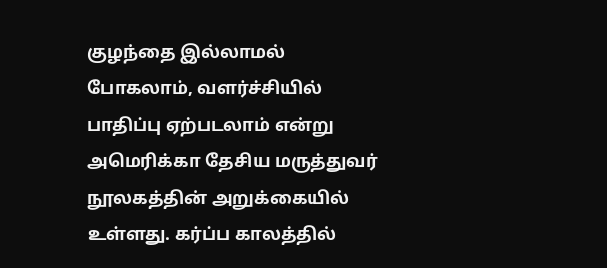குழந்தை இல்லாமல் போகலாம், வளர்ச்சியில் பாதிப்பு ஏற்படலாம் என்று அமெரிக்கா தேசிய மருத்துவர் நூலகத்தின் அறுக்கையில் உள்ளது. கர்ப்ப காலத்தில்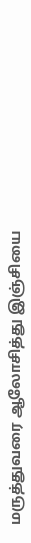மருத்துவரை ஆலோசித்து இஞ்சியை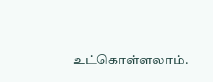உட்கொள்ளலாம்.